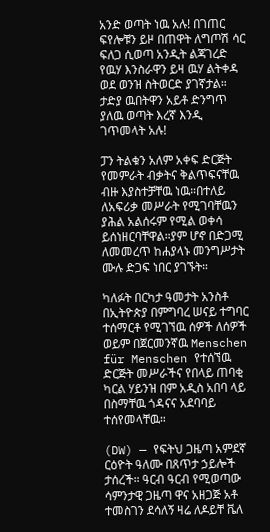አንድ ወጣት ነዉ አሉ! በገጠር ፍየሎቹን ይዞ በጠዋት ለግጦሽ ሳር ፍለጋ ሲወጣ አንዲት ልጃገረድ የዉሃ እንስራዋን ይዛ ዉሃ ልትቀዳ ወደ ወንዝ ስትወርድ ያገኛታል። ታድያ ዉበትዋን አይቶ ድንግጥ ያለዉ ወጣት እረኛ እንዲ ገጥመላት አሉ!

ፓን ትልቁን አለም አቀፍ ድርጅት የመምራት ብቃትና ቅልጥፍናቸዉ ብዙ እያስተቻቸዉ ነዉ።በተለይ ለአፍሪቃ መሥራት የሚገባቸዉን ያሕል አልሰሩም የሚል ወቀሳ ይሰነዘርባቸዋል።ያም ሆኖ በድጋሚ ለመመረጥ ከሐያላኑ መንግሥታት ሙሉ ድጋፍ ነበር ያገኙት።

ካለፉት በርካታ ዓመታት አንስቶ በኢትዮጵያ በምግባረ ሠናይ ተግባር ተሰማርቶ የሚገኘዉ ሰዎች ለሰዎች ወይም በጀርመንኛዉ Menschen für Menschen የተሰኘዉ ድርጅት መሥራችና የበላይ ጠባቂ ካርል ሃይንዝ በም አዲስ አበባ ላይ በስማቸዉ ጎዳናና አደባባይ ተሰየመላቸዉ።

(DW) — የፍትህ ጋዜጣ አምደኛ ርዕዮት ዓለሙ በጸጥታ ኃይሎች ታሰረች። ዓርብ ዓርብ የሚወጣው ሳምንታዊ ጋዜጣ ዋና አዘጋጅ አቶ ተመስገን ደሳለኝ ዛሬ ለዶይቸ ቬለ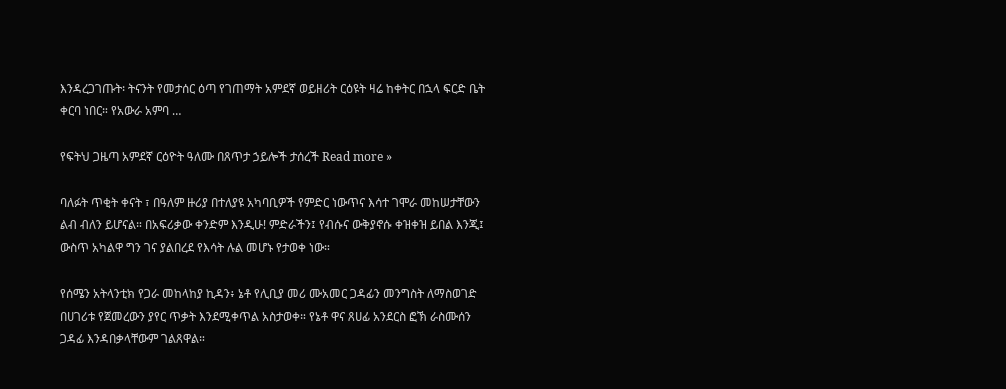እንዳረጋገጡት፡ ትናንት የመታሰር ዕጣ የገጠማት አምደኛ ወይዘሪት ርዕዩት ዛሬ ከቀትር በኋላ ፍርድ ቤት ቀርባ ነበር። የአውራ አምባ …

የፍትህ ጋዜጣ አምደኛ ርዕዮት ዓለሙ በጸጥታ ኃይሎች ታሰረች Read more »

ባለፉት ጥቂት ቀናት ፣ በዓለም ዙሪያ በተለያዩ አካባቢዎች የምድር ነውጥና እሳተ ገሞራ መከሠታቸውን ልብ ብለን ይሆናል። በአፍሪቃው ቀንድም እንዲሁ! ምድራችን፤ የብሱና ውቅያኖሱ ቀዝቀዝ ይበል እንጂ፤ ውስጥ አካልዋ ግን ገና ያልበረደ የእሳት ሉል መሆኑ የታወቀ ነው።

የሰሜን አትላንቲክ የጋራ መከላከያ ኪዳን፥ ኔቶ የሊቢያ መሪ ሙአመር ጋዳፊን መንግስት ለማስወገድ በሀገሪቱ የጀመረውን ያየር ጥቃት እንደሚቀጥል አስታወቀ። የኔቶ ዋና ጸሀፊ አንደርስ ፎኽ ራስሙሰን ጋዳፊ እንዳበቃላቸውም ገልጸዋል።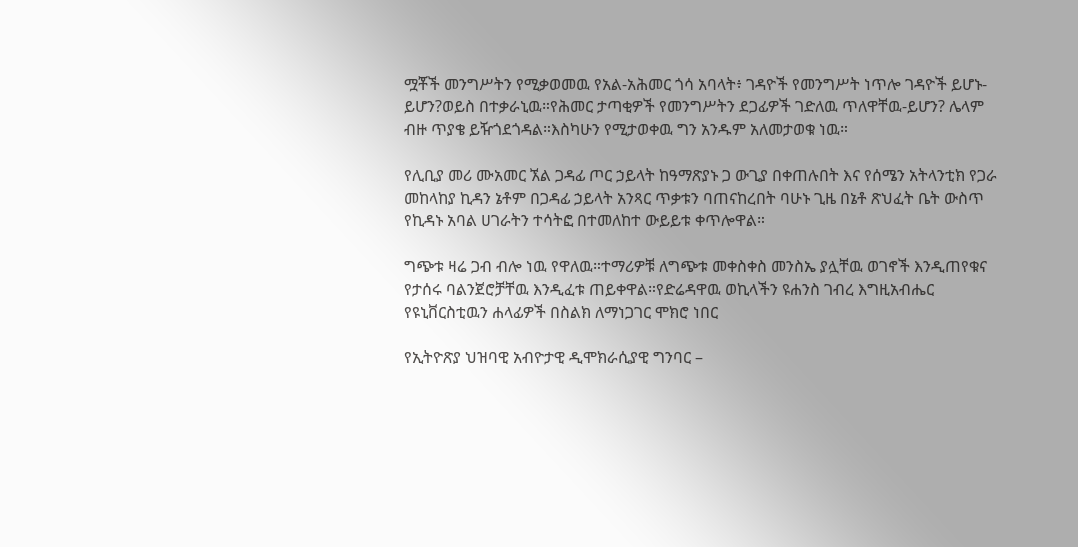ሟቾች መንግሥትን የሚቃወመዉ የአል-አሕመር ጎሳ አባላት፥ ገዳዮች የመንግሥት ነጥሎ ገዳዮች ይሆኑ-ይሆን?ወይስ በተቃራኒዉ።የሕመር ታጣቂዎች የመንግሥትን ደጋፊዎች ገድለዉ ጥለዋቸዉ-ይሆን? ሌላም ብዙ ጥያቄ ይዥጎደጎዳል።እስካሁን የሚታወቀዉ ግን አንዱም አለመታወቁ ነዉ።

የሊቢያ መሪ ሙአመር ኧል ጋዳፊ ጦር ኃይላት ከዓማጽያኑ ጋ ውጊያ በቀጠሉበት እና የሰሜን አትላንቲክ የጋራ መከላከያ ኪዳን ኔቶም በጋዳፊ ኃይላት አንጻር ጥቃቱን ባጠናከረበት ባሁኑ ጊዜ በኔቶ ጽህፈት ቤት ውስጥ የኪዳኑ አባል ሀገራትን ተሳትፎ በተመለከተ ውይይቱ ቀጥሎዋል።

ግጭቱ ዛሬ ጋብ ብሎ ነዉ የዋለዉ።ተማሪዎቹ ለግጭቱ መቀስቀስ መንስኤ ያሏቸዉ ወገኖች እንዲጠየቁና የታሰሩ ባልንጀሮቻቸዉ እንዲፈቱ ጠይቀዋል።የድሬዳዋዉ ወኪላችን ዩሐንስ ገብረ እግዚአብሔር የዩኒቨርስቲዉን ሐላፊዎች በስልክ ለማነጋገር ሞክሮ ነበር

የኢትዮጽያ ህዝባዊ አብዮታዊ ዲሞክራሲያዊ ግንባር –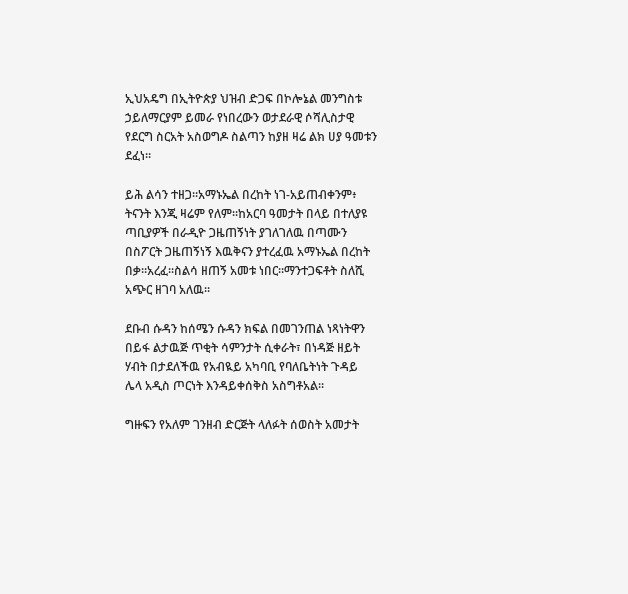ኢህአዴግ በኢትዮጵያ ህዝብ ድጋፍ በኮሎኔል መንግስቱ ኃይለማርያም ይመራ የነበረውን ወታደራዊ ሶሻሊስታዊ የደርግ ስርአት አስወግዶ ስልጣን ከያዘ ዛሬ ልክ ሀያ ዓመቱን ደፈነ።

ይሕ ልሳን ተዘጋ።አማኑኤል በረከት ነገ-አይጠብቀንም፥ ትናንት እንጂ ዛሬም የለም።ከአርባ ዓመታት በላይ በተለያዩ ጣቢያዎች በራዲዮ ጋዜጠኝነት ያገለገለዉ በጣሙን በስፖርት ጋዜጠኝነኝ እዉቅናን ያተረፈዉ አማኑኤል በረከት በቃ።አረፈ።ስልሳ ዘጠኝ አመቱ ነበር።ማንተጋፍቶት ስለሺ አጭር ዘገባ አለዉ።

ደቡብ ሱዳን ከሰሜን ሱዳን ክፍል በመገንጠል ነጻነትዋን በይፋ ልታዉጅ ጥቂት ሳምንታት ሲቀራት፣ በነዳጅ ዘይት ሃብት በታደለችዉ የአብዪይ አካባቢ የባለቤትነት ጉዳይ ሌላ አዲስ ጦርነት እንዳይቀሰቅስ አስግቶአል።

ግዙፍን የአለም ገንዘብ ድርጅት ላለፉት ሰወስት አመታት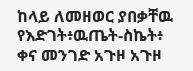ከላይ ለመዘወር ያበቃቸዉ የእድገት፥ዉጤት-ስኬት፥ ቀና መንገድ አጉዞ አጉዞ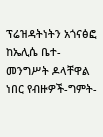ፕሬዝዳትነትን አጎናፅፎ ከኤሊሴ ቤተ-መንግሥት ዶላቸዋል ነበር የብዙዎች-ግምት-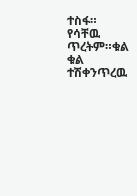ተስፋ። የሳቸዉ ጥረትም።ቁል ቁል ተሽቀንጥረዉ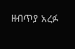ዘብጥያ አረፉ